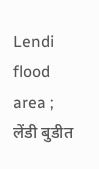Lendi flood area ; लेंडी बुडीत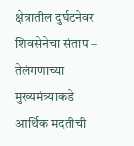क्षेत्रातील दुर्घटनेवर शिवसेनेचा संताप – तेलंगणाच्या मुख्यमंत्र्याकडे आर्थिक मदतीची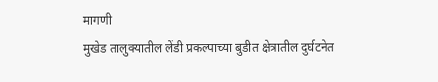मागणी
मुखेड तालुक्यातील लेंडी प्रकल्पाच्या बुडीत क्षेत्रातील दुर्घटनेत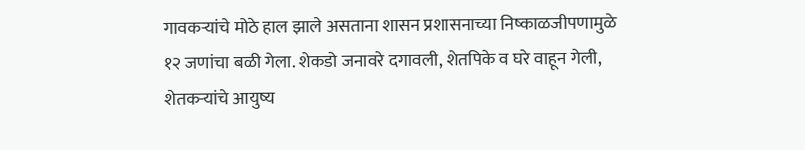गावकऱ्यांचे मोठे हाल झाले असताना शासन प्रशासनाच्या निष्काळजीपणामुळे १२ जणांचा बळी गेला. शेकडो जनावरे दगावली, शेतपिके व घरे वाहून गेली, शेतकऱ्यांचे आयुष्य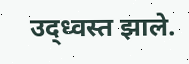उद्ध्वस्त झाले.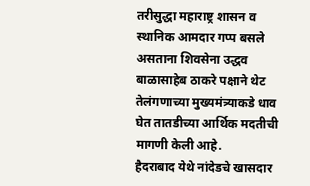तरीसुद्धा महाराष्ट्र शासन व स्थानिक आमदार गप्प बसले असताना शिवसेना उद्धव बाळासाहेब ठाकरे पक्षाने थेट तेलंगणाच्या मुख्यमंत्र्याकडे धाव घेत तातडीच्या आर्थिक मदतीची मागणी केली आहे.
हैदराबाद येथे नांदेडचे खासदार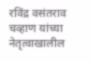रविंद्र वसंतराव चव्हाण यांच्या नेतृत्वाखालील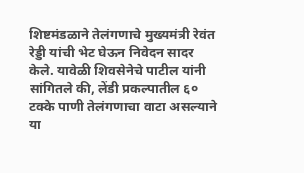शिष्टमंडळाने तेलंगणाचे मुख्यमंत्री रेवंत रेड्डी यांची भेट घेऊन निवेदन सादर केले. यावेळी शिवसेनेचे पाटील यांनी सांगितले की, लेंडी प्रकल्पातील ६० टक्के पाणी तेलंगणाचा वाटा असल्याने या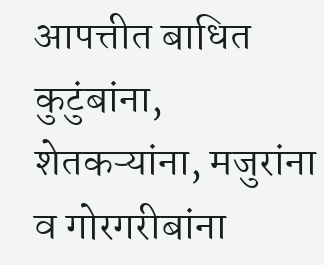आपत्तीत बाधित कुटुंबांना, शेतकऱ्यांना, मजुरांना व गोरगरीबांना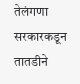तेलंगणा सरकारकडून तातडीने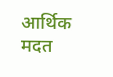आर्थिक मदत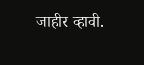जाहीर व्हावी.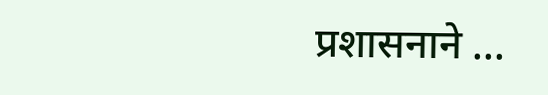प्रशासनाने ...